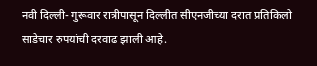नवी दिल्ली- गुरूवार रात्रीपासून दिल्लीत सीएनजीच्या दरात प्रतिकिलो साडेचार रुपयांची दरवाढ झाली आहे.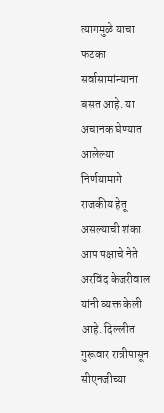त्यागमुळे याचा फटका सर्वासामांन्याना बसत आहे. या अचानक घेण्यात आलेल्या निर्णयामागे राजकीय हेतू असल्याची शंका आप पक्षाचे नेते अरविंद केजरीवाल यांनी व्यक्त केली आहे. दिल्लीत गुरूवार रात्रीपासून सीएनजीच्या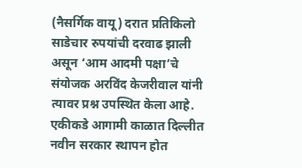(नैसर्गिक वायू) दरात प्रतिकिलो साडेचार रुपयांची दरवाढ झाली असून ‘आम आदमी पक्षा’चे संयोजक अरविंद केजरीवाल यांनी त्यावर प्रश्न उपस्थित केला आहे.
एकीकडे आगामी काळात दिल्लीत नवीन सरकार स्थापन होत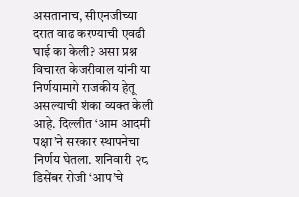असतानाच, सीएनजीच्या दरात वाढ करण्याची एवढी घाई का केली? असा प्रश्न विचारत केजरीवाल यांनी या निर्णयामागे राजकीय हेतू असल्याची शंका व्यक्त केली आहे. दिल्लीत ‘आम आदमी पक्षा’ने सरकार स्थापनेचा निर्णय घेतला. शनिवारी २८ डिसेंबर रोजी ‘आप’चे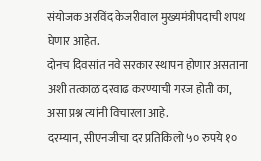संयोजक अरविंद केजरीवाल मुख्यमंत्रीपदाची शपथ घेणार आहेत.
दोनच दिवसांत नवे सरकार स्थापन होणार असताना अशी तत्काळ दरवाढ करण्याची गरज होती का, असा प्रश्न त्यांनी विचारला आहे.
दरम्यान, सीएनजीचा दर प्रतिकिलो ५० रुपये १०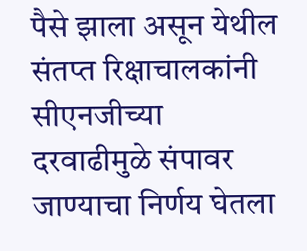पैसे झाला असून येथील संतप्त रिक्षाचालकांनी सीएनजीच्या दरवाढीमुळे संपावर जाण्याचा निर्णय घेतला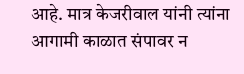आहे. मात्र केजरीवाल यांनी त्यांना आगामी काळात संपावर न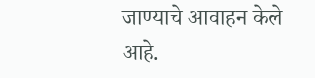जाण्याचे आवाहन केले आहे.